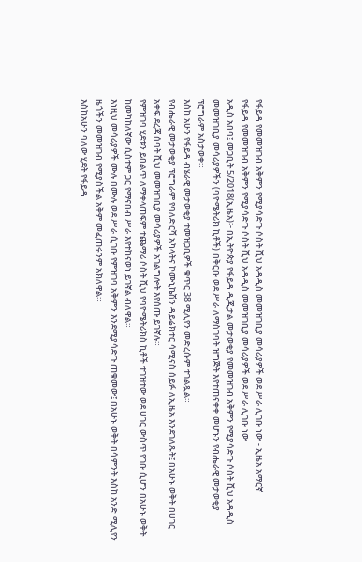የፋይዳ የመመዝገብ አቅምን የሚያሳድጉ ሶስት ሺህ አዳዲስ መመዝገቢያ መሳሪያዎች ወደ ሥራ ሊገቡ ነው - ኢዜአ አማርኛ
የፋይዳ የመመዝገብ አቅምን የሚያሳድጉ ሶስት ሺህ አዳዲስ መመዝገቢያ መሳሪያዎች ወደ ሥራ ሊገቡ ነው
አዲስ አበባ፤ መጋቢት 5/2018(ኢዜአ)፦ በኢትዮጵያ የፋይዳ ዲጂታል መታወቂያ የመመዝገብ አቅምን የሚያሳድጉ ሶስት ሺህ አዳዲስ መመዝገቢያ መሳሪያዎችን (ባዮሜትሪክ ኪቶች) በቅርቡ ወደ ሥራ ለማስገባት ዝግጅት እየተጠናቀቀ መሆኑን የብሔራዊ መታወቂያ ፕሮግራም አስታወቀ።
እስከ አሁን የፋይዳ ብሄራዊ መታወቂያ ተመዝጋቢዎች ቁጥር 38 ሚሊየን መድረሱም ተገልጿል።
የብሔራዊ መታወቂያ ፕሮግራም የባለድርሻ አካላትና ኮሙኒኬሽን ዳይሬክተር ሳሚናስ ሰይፉ ለኢዜአ እንደገለጹት፤ በአሁኑ ወቅት በሀገር አቀፍ ደረጃ ሰባት ሺህ መመዝገቢያ መሳሪያዎች አገልግሎት እየሰጡ ይገኛሉ።
የምዝገባ ሂደቱን ይበልጥ ለማቀላጠፍም ተጨማሪ ሶስት ሺህ የባዮሜትሪክስ ኪቶች ተገዝተው ወደ ሀገር ውስጥ የገቡ ሲሆን በአሁኑ ወቅት ከመካከለኛው ሲስተም ጋር የማናበብ ሥራ እየተከናወነ ይገኛል ብለዋል።
እነዚህ መሳሪያዎች ሙሉ በሙሉ ወደ ሥራ ሲገቡ የምዝገባ አቅምን እንደሚያሳድጉ ጠቁመው፤ በአሁኑ ወቅት በሳምንት እስከ አንድ ሚሊየን ዜጎችን መመዝገብ የሚያስችል አቅም መፈጠሩንም አክለዋል።
እስከአሁን ባለው ሂደት የፋይዳ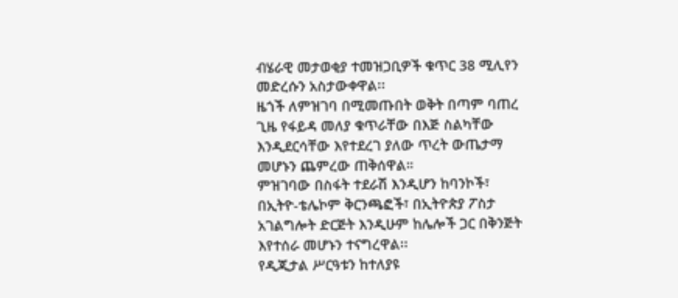ብሄራዊ መታወቂያ ተመዝጋቢዎች ቁጥር 38 ሚሊየን መድረሱን አስታውቀዋል፡፡
ዜጎች ለምዝገባ በሚመጡበት ወቅት በጣም ባጠረ ጊዜ የፋይዳ መለያ ቁጥራቸው በእጅ ስልካቸው እንዲደርሳቸው እየተደረገ ያለው ጥረት ውጤታማ መሆኑን ጨምረው ጠቅሰዋል።
ምዝገባው በስፋት ተደራሽ እንዲሆን ከባንኮች፣ በኢትዮ-ቴሌኮም ቅርንጫፎች፣ በኢትዮጵያ ፖስታ አገልግሎት ድርጅት እንዲሁም ከሌሎች ጋር በቅንጅት እየተሰራ መሆኑን ተናግረዋል፡፡
የዲጂታል ሥርዓቱን ከተለያዩ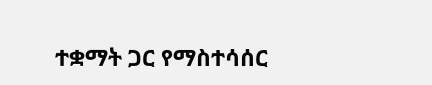ተቋማት ጋር የማስተሳሰር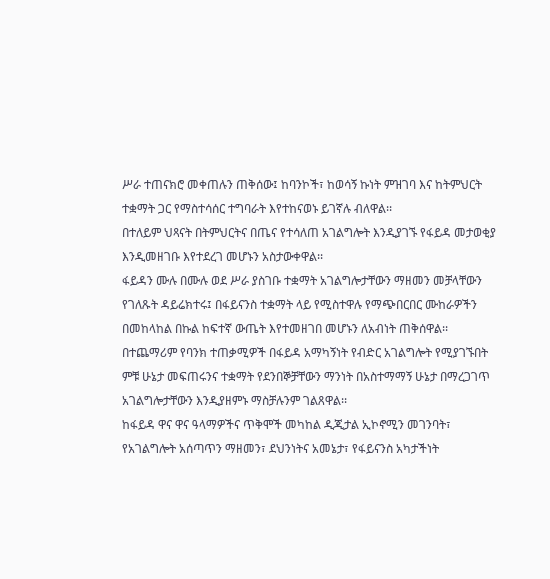ሥራ ተጠናክሮ መቀጠሉን ጠቅሰው፤ ከባንኮች፣ ከወሳኝ ኩነት ምዝገባ እና ከትምህርት ተቋማት ጋር የማስተሳሰር ተግባራት እየተከናወኑ ይገኛሉ ብለዋል፡፡
በተለይም ህጻናት በትምህርትና በጤና የተሳለጠ አገልግሎት እንዲያገኙ የፋይዳ መታወቂያ እንዲመዘገቡ እየተደረገ መሆኑን አስታውቀዋል፡፡
ፋይዳን ሙሉ በሙሉ ወደ ሥራ ያስገቡ ተቋማት አገልግሎታቸውን ማዘመን መቻላቸውን የገለጹት ዳይሬክተሩ፤ በፋይናንስ ተቋማት ላይ የሚስተዋሉ የማጭበርበር ሙከራዎችን በመከላከል በኩል ከፍተኛ ውጤት እየተመዘገበ መሆኑን ለአብነት ጠቅሰዋል፡፡
በተጨማሪም የባንክ ተጠቃሚዎች በፋይዳ አማካኝነት የብድር አገልግሎት የሚያገኙበት ምቹ ሁኔታ መፍጠሩንና ተቋማት የደንበኞቻቸውን ማንነት በአስተማማኝ ሁኔታ በማረጋገጥ አገልግሎታቸውን እንዲያዘምኑ ማስቻሉንም ገልጸዋል፡፡
ከፋይዳ ዋና ዋና ዓላማዎችና ጥቅሞች መካከል ዲጂታል ኢኮኖሚን መገንባት፣ የአገልግሎት አሰጣጥን ማዘመን፣ ደህንነትና አመኔታ፣ የፋይናንስ አካታችነት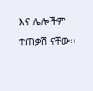እና ሌሎችም ተጠቃሽ ናቸው፡፡